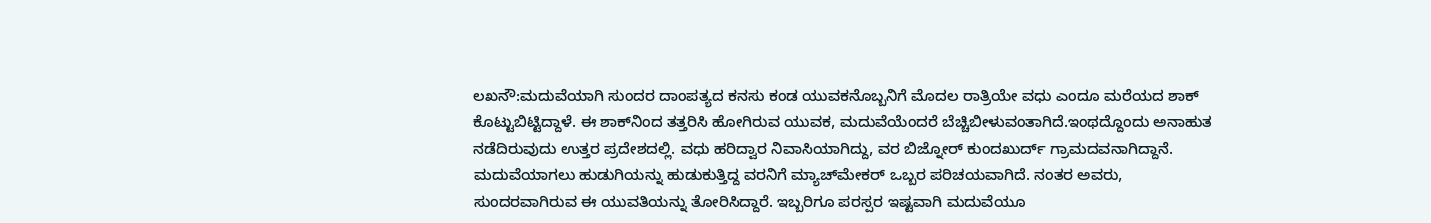ಲಖನೌ:ಮದುವೆಯಾಗಿ ಸುಂದರ ದಾಂಪತ್ಯದ ಕನಸು ಕಂಡ ಯುವಕನೊಬ್ಬನಿಗೆ ಮೊದಲ ರಾತ್ರಿಯೇ ವಧು ಎಂದೂ ಮರೆಯದ ಶಾಕ್‌ ಕೊಟ್ಟುಬಿಟ್ಟಿದ್ದಾಳೆ. ಈ ಶಾಕ್‌ನಿಂದ ತತ್ತರಿಸಿ ಹೋಗಿರುವ ಯುವಕ, ಮದುವೆಯೆಂದರೆ ಬೆಚ್ಚಿಬೀಳುವಂತಾಗಿದೆ.ಇಂಥದ್ದೊಂದು ಅನಾಹುತ ನಡೆದಿರುವುದು ಉತ್ತರ ಪ್ರದೇಶದಲ್ಲಿ. ವಧು ಹರಿದ್ವಾರ ನಿವಾಸಿಯಾಗಿದ್ದು, ವರ ಬಿಜ್ನೋರ್ ಕುಂದಖುರ್ದ್ ಗ್ರಾಮದವನಾಗಿದ್ದಾನೆ. ಮದುವೆಯಾಗಲು ಹುಡುಗಿಯನ್ನು ಹುಡುಕುತ್ತಿದ್ದ ವರನಿಗೆ ಮ್ಯಾಚ್‌ಮೇಕರ್‌ ಒಬ್ಬರ ಪರಿಚಯವಾಗಿದೆ. ನಂತರ ಅವರು, ಸುಂದರವಾಗಿರುವ ಈ ಯುವತಿಯನ್ನು ತೋರಿಸಿದ್ದಾರೆ. ಇಬ್ಬರಿಗೂ ಪರಸ್ಪರ ಇಷ್ಟವಾಗಿ ಮದುವೆಯೂ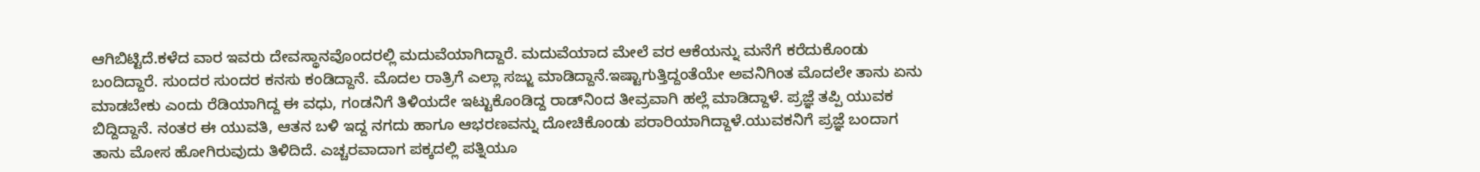ಆಗಿಬಿಟ್ಟಿದೆ.ಕಳೆದ ವಾರ ಇವರು ದೇವಸ್ಥಾನವೊಂದರಲ್ಲಿ ಮದುವೆಯಾಗಿದ್ದಾರೆ. ಮದುವೆಯಾದ ಮೇಲೆ ವರ ಆಕೆಯನ್ನು ಮನೆಗೆ ಕರೆದುಕೊಂಡು ಬಂದಿದ್ದಾರೆ. ಸುಂದರ ಸುಂದರ ಕನಸು ಕಂಡಿದ್ದಾನೆ. ಮೊದಲ ರಾತ್ರಿಗೆ ಎಲ್ಲಾ ಸಜ್ಜು ಮಾಡಿದ್ದಾನೆ.ಇಷ್ಟಾಗುತ್ತಿದ್ದಂತೆಯೇ ಅವನಿಗಿಂತ ಮೊದಲೇ ತಾನು ಏನು ಮಾಡಬೇಕು ಎಂದು ರೆಡಿಯಾಗಿದ್ದ ಈ ವಧು, ಗಂಡನಿಗೆ ತಿಳಿಯದೇ ಇಟ್ಟುಕೊಂಡಿದ್ದ ರಾಡ್‌ನಿಂದ ತೀವ್ರವಾಗಿ ಹಲ್ಲೆ ಮಾಡಿದ್ದಾಳೆ. ಪ್ರಜ್ಞೆ ತಪ್ಪಿ ಯುವಕ ಬಿದ್ದಿದ್ದಾನೆ. ನಂತರ ಈ ಯುವತಿ, ಆತನ ಬಳಿ ಇದ್ದ ನಗದು ಹಾಗೂ ಆಭರಣವನ್ನು ದೋಚಿಕೊಂಡು ಪರಾರಿಯಾಗಿದ್ದಾಳೆ.ಯುವಕನಿಗೆ ಪ್ರಜ್ಞೆ ಬಂದಾಗ ತಾನು ಮೋಸ ಹೋಗಿರುವುದು ತಿಳಿದಿದೆ. ಎಚ್ಚರವಾದಾಗ ಪಕ್ಕದಲ್ಲಿ ಪತ್ನಿಯೂ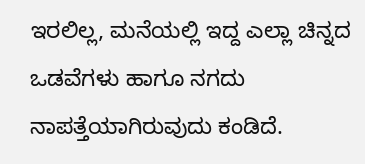ಇರಲಿಲ್ಲ, ಮನೆಯಲ್ಲಿ ಇದ್ದ ಎಲ್ಲಾ ಚಿನ್ನದ ಒಡವೆಗಳು ಹಾಗೂ ನಗದು ನಾಪತ್ತೆಯಾಗಿರುವುದು ಕಂಡಿದೆ.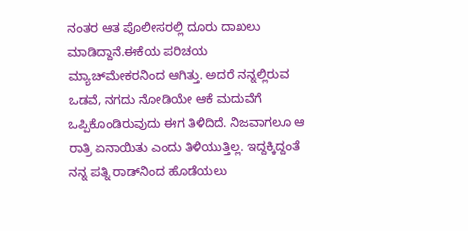ನಂತರ ಆತ ಪೊಲೀಸರಲ್ಲಿ ದೂರು ದಾಖಲು ಮಾಡಿದ್ದಾನೆ.ಈಕೆಯ ಪರಿಚಯ ಮ್ಯಾಚ್‌ಮೇಕರ‌ನಿಂದ ಆಗಿತ್ತು. ಅದರೆ ನನ್ನಲ್ಲಿರುವ ಒಡವೆ, ನಗದು ನೋಡಿಯೇ ಆಕೆ ಮದುವೆಗೆ ಒಪ್ಪಿಕೊಂಡಿರುವುದು ಈಗ ತಿಳಿದಿದೆ. ನಿಜವಾಗಲೂ ಆ ರಾತ್ರಿ ಏನಾಯಿತು ಎಂದು ತಿಳಿಯುತ್ತಿಲ್ಲ. ಇದ್ದಕ್ಕಿದ್ದಂತೆ ನನ್ನ ಪತ್ನಿ ರಾಡ್‍ನಿಂದ ಹೊಡೆಯಲು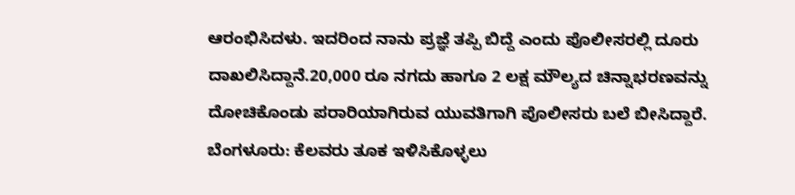ಆರಂಭಿಸಿದಳು. ಇದರಿಂದ ನಾನು ಪ್ರಜ್ಞೆ ತಪ್ಪಿ ಬಿದ್ದೆ ಎಂದು ಪೊಲೀಸರಲ್ಲಿ ದೂರು ದಾಖಲಿಸಿದ್ದಾನೆ.20,000 ರೂ ನಗದು ಹಾಗೂ 2 ಲಕ್ಷ ಮೌಲ್ಯದ ಚಿನ್ನಾಭರಣವನ್ನು ದೋಚಿಕೊಂಡು ಪರಾರಿಯಾಗಿರುವ ಯುವತಿಗಾಗಿ ಪೊಲೀಸರು ಬಲೆ ಬೀಸಿದ್ದಾರೆ.
ಬೆಂಗಳೂರು: ಕೆಲವರು ತೂಕ ಇಳಿಸಿಕೊಳ್ಳಲು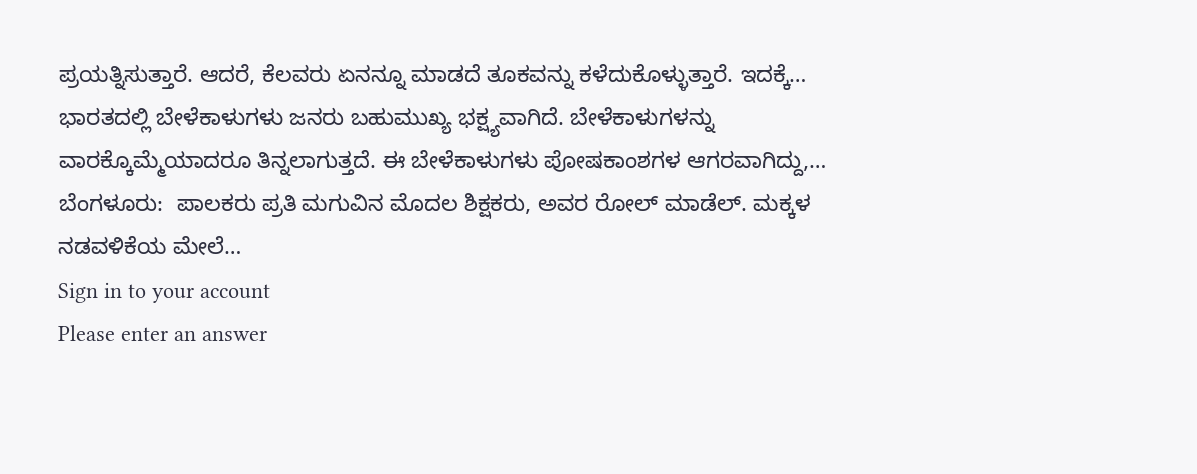ಪ್ರಯತ್ನಿಸುತ್ತಾರೆ. ಆದರೆ, ಕೆಲವರು ಏನನ್ನೂ ಮಾಡದೆ ತೂಕವನ್ನು ಕಳೆದುಕೊಳ್ಳುತ್ತಾರೆ. ಇದಕ್ಕೆ…
ಭಾರತದಲ್ಲಿ ಬೇಳೆಕಾಳುಗಳು ಜನರು ಬಹುಮುಖ್ಯ ಭಕ್ಷ್ಯವಾಗಿದೆ. ಬೇಳೆಕಾಳುಗಳನ್ನು ವಾರಕ್ಕೊಮ್ಮೆಯಾದರೂ ತಿನ್ನಲಾಗುತ್ತದೆ. ಈ ಬೇಳೆಕಾಳುಗಳು ಪೋಷಕಾಂಶಗಳ ಆಗರವಾಗಿದ್ದು,…
ಬೆಂಗಳೂರು:  ಪಾಲಕರು ಪ್ರತಿ ಮಗುವಿನ ಮೊದಲ ಶಿಕ್ಷಕರು, ಅವರ ರೋಲ್ ಮಾಡೆಲ್. ಮಕ್ಕಳ ನಡವಳಿಕೆಯ ಮೇಲೆ…
Sign in to your account
Please enter an answer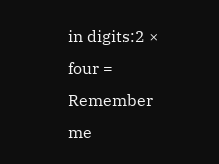in digits:2 × four =
Remember me